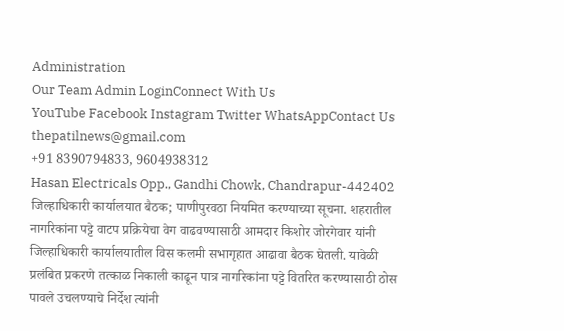Administration
Our Team Admin LoginConnect With Us
YouTube Facebook Instagram Twitter WhatsAppContact Us
thepatilnews@gmail.com
+91 8390794833, 9604938312
Hasan Electricals Opp., Gandhi Chowk, Chandrapur-442402
जिल्हाधिकारी कार्यालयात बैठक; पाणीपुरवठा नियमित करण्याच्या सूचना. शहरातील नागरिकांना पट्टे वाटप प्रक्रियेचा वेग वाढवण्यासाठी आमदार किशोर जोरगेवार यांनी जिल्हाधिकारी कार्यालयातील विस कलमी सभागृहात आढावा बैठक घेतली. यावेळी प्रलंबित प्रकरणे तत्काळ निकाली काढून पात्र नागरिकांना पट्टे वितरित करण्यासाठी ठोस पावले उचलण्याचे निर्देश त्यांनी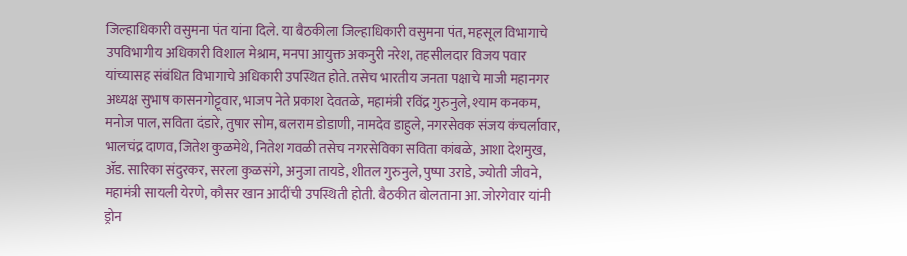जिल्हाधिकारी वसुमना पंत यांना दिले. या बैठकीला जिल्हाधिकारी वसुमना पंत, महसूल विभागाचे उपविभागीय अधिकारी विशाल मेश्राम, मनपा आयुक्त अकनुरी नरेश, तहसीलदार विजय पवार यांच्यासह संबंधित विभागाचे अधिकारी उपस्थित होते. तसेच भारतीय जनता पक्षाचे माजी महानगर अध्यक्ष सुभाष कासनगोट्टूवार, भाजप नेते प्रकाश देवतळे, महामंत्री रविंद्र गुरुनुले, श्याम कनकम, मनोज पाल, सविता दंडारे, तुषार सोम, बलराम डोडाणी, नामदेव डाहुले, नगरसेवक संजय कंचर्लावार, भालचंद्र दाणव, जितेश कुळमेथे, नितेश गवळी तसेच नगरसेविका सविता कांबळे, आशा देशमुख, ॲड. सारिका संदुरकर, सरला कुळसंगे, अनुजा तायडे, शीतल गुरुनुले, पुष्पा उराडे, ज्योती जीवने, महामंत्री सायली येरणे, कौसर खान आदींची उपस्थिती होती. बैठकीत बोलताना आ. जोरगेवार यांनी ड्रोन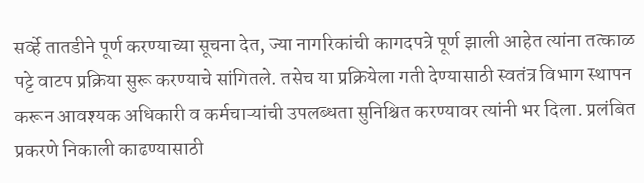सर्व्हे तातडीने पूर्ण करण्याच्या सूचना देत, ज्या नागरिकांची कागदपत्रे पूर्ण झाली आहेत त्यांना तत्काळ पट्टे वाटप प्रक्रिया सुरू करण्याचे सांगितले. तसेच या प्रक्रियेला गती देण्यासाठी स्वतंत्र विभाग स्थापन करून आवश्यक अधिकारी व कर्मचाऱ्यांची उपलब्धता सुनिश्चित करण्यावर त्यांनी भर दिला. प्रलंबित प्रकरणे निकाली काढण्यासाठी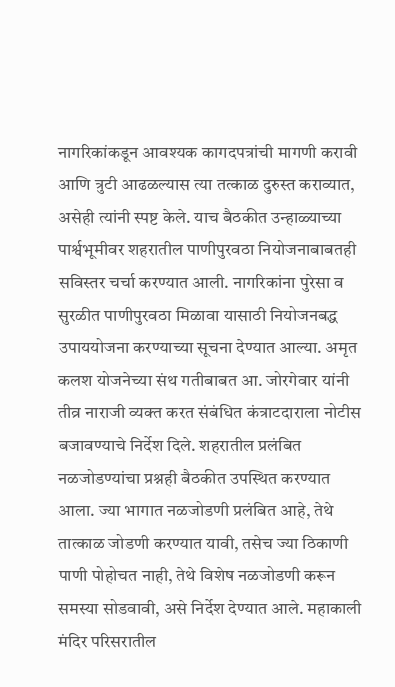नागरिकांकडून आवश्यक कागदपत्रांची मागणी करावी आणि त्रुटी आढळल्यास त्या तत्काळ दुरुस्त कराव्यात, असेही त्यांनी स्पष्ट केले. याच बैठकीत उन्हाळ्याच्या पार्श्वभूमीवर शहरातील पाणीपुरवठा नियोजनाबाबतही सविस्तर चर्चा करण्यात आली. नागरिकांना पुरेसा व सुरळीत पाणीपुरवठा मिळावा यासाठी नियोजनबद्ध उपाययोजना करण्याच्या सूचना देण्यात आल्या. अमृत कलश योजनेच्या संथ गतीबाबत आ. जोरगेवार यांनी तीव्र नाराजी व्यक्त करत संबंधित कंत्राटदाराला नोटीस बजावण्याचे निर्देश दिले. शहरातील प्रलंबित नळजोडण्यांचा प्रश्नही बैठकीत उपस्थित करण्यात आला. ज्या भागात नळजोडणी प्रलंबित आहे, तेथे तात्काळ जोडणी करण्यात यावी, तसेच ज्या ठिकाणी पाणी पोहोचत नाही, तेथे विशेष नळजोडणी करून समस्या सोडवावी, असे निर्देश देण्यात आले. महाकाली मंदिर परिसरातील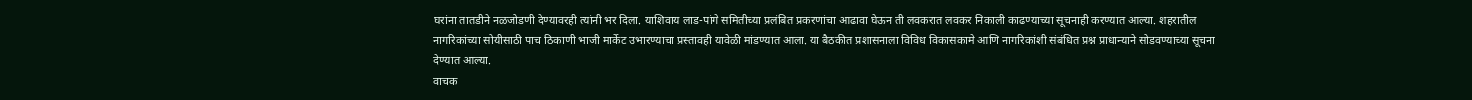घरांना तातडीने नळजोडणी देण्यावरही त्यांनी भर दिला. याशिवाय लाड-पांगे समितीच्या प्रलंबित प्रकरणांचा आढावा घेऊन ती लवकरात लवकर निकाली काढण्याच्या सूचनाही करण्यात आल्या. शहरातील नागरिकांच्या सोयीसाठी पाच ठिकाणी भाजी मार्केट उभारण्याचा प्रस्तावही यावेळी मांडण्यात आला. या बैठकीत प्रशासनाला विविध विकासकामे आणि नागरिकांशी संबंधित प्रश्न प्राधान्याने सोडवण्याच्या सूचना देण्यात आल्या.
वाचक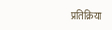प्रतिक्रिया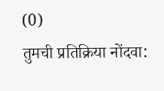(0)
तुमची प्रतिक्रिया नोंदवा: